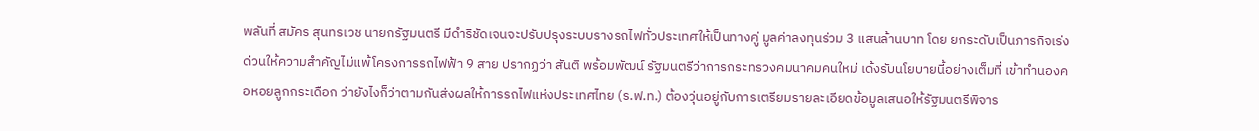พลันที่ สมัคร สุนทรเวช นายกรัฐมนตรี มีดำริชัดเจนจะปรับปรุงระบบรางรถไฟทั่วประเทศให้เป็นทางคู่ มูลค่าลงทุนร่วม 3 แสนล้านบาท โดย ยกระดับเป็นภารกิจเร่งด่วนให้ความสำคัญไม่แพ้โครงการรถไฟฟ้า 9 สาย ปรากฏว่า สันติ พร้อมพัฒน์ รัฐมนตรีว่าการกระทรวงคมนาคมคนใหม่ เด้งรับนโยบายนี้อย่างเต็มที่ เข้าทำนองคอหอยลูกกระเดือก ว่ายังไงก็ว่าตามกันส่งผลให้การรถไฟแห่งประเทศไทย (ร.ฟ.ท.) ต้องวุ่นอยู่กับการเตรียมรายละเอียดข้อมูลเสนอให้รัฐมนตรีพิจาร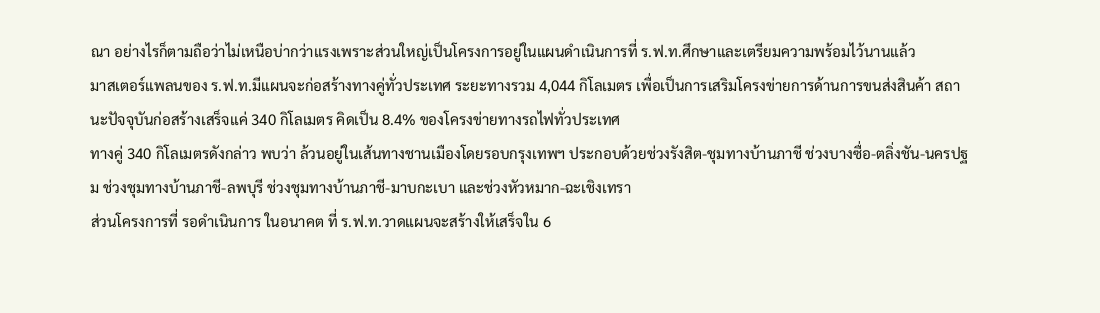ณา อย่างไรก็ตามถือว่าไม่เหนือบ่ากว่าแรงเพราะส่วนใหญ่เป็นโครงการอยู่ในแผนดำเนินการที่ ร.ฟ.ท.ศึกษาและเตรียมความพร้อมไว้นานแล้ว
มาสเตอร์แพลนของ ร.ฟ.ท.มีแผนจะก่อสร้างทางคู่ทั่วประเทศ ระยะทางรวม 4,044 กิโลเมตร เพื่อเป็นการเสริมโครงข่ายการด้านการขนส่งสินค้า สถานะปัจจุบันก่อสร้างเสร็จแค่ 340 กิโลเมตร คิดเป็น 8.4% ของโครงข่ายทางรถไฟทั่วประเทศ
ทางคู่ 340 กิโลเมตรดังกล่าว พบว่า ล้วนอยู่ในเส้นทางชานเมืองโดยรอบกรุงเทพฯ ประกอบด้วยช่วงรังสิต-ชุมทางบ้านภาชี ช่วงบางซื่อ-ตลิ่งชัน-นครปฐม ช่วงชุมทางบ้านภาชี-ลพบุรี ช่วงชุมทางบ้านภาชี-มาบกะเบา และช่วงหัวหมาก-ฉะเชิงเทรา
ส่วนโครงการที่ รอดำเนินการ ในอนาคต ที่ ร.ฟ.ท.วาดแผนจะสร้างให้เสร็จใน 6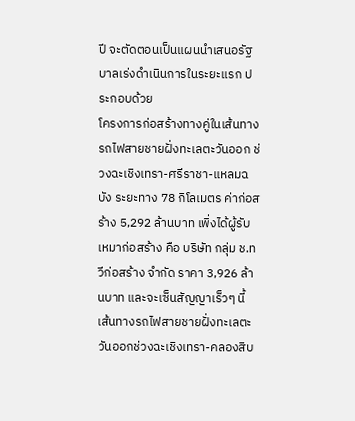ปี จะตัดตอนเป็นแผนนำเสนอรัฐบาลเร่งดำเนินการในระยะแรก ประกอบด้วย
โครงการก่อสร้างทางคู่ในเส้นทางรถไฟสายชายฝั่งทะเลตะวันออก ช่วงฉะเชิงเทรา-ศรีราชา-แหลมฉบัง ระยะทาง 78 กิโลเมตร ค่าก่อสร้าง 5,292 ล้านบาท เพิ่งได้ผู้รับเหมาก่อสร้าง คือ บริษัท กลุ่ม ช.ทวีก่อสร้าง จำกัด ราคา 3,926 ล้านบาท และจะเซ็นสัญญาเร็วๆ นี้
เส้นทางรถไฟสายชายฝั่งทะเลตะวันออกช่วงฉะเชิงเทรา-คลองสิบ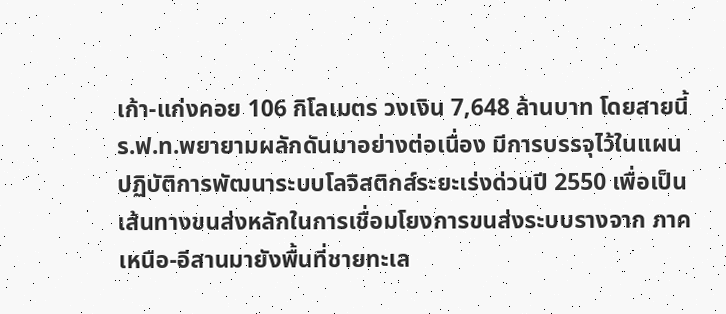เก้า-แก่งคอย 106 กิโลเมตร วงเงิน 7,648 ล้านบาท โดยสายนี้ ร.ฟ.ท.พยายามผลักดันมาอย่างต่อเนื่อง มีการบรรจุไว้ในแผนปฏิบัติการพัฒนาระบบโลจิสติกส์ระยะเร่งด่วนปี 2550 เพื่อเป็นเส้นทางขนส่งหลักในการเชื่อมโยงการขนส่งระบบรางจาก ภาคเหนือ-อีสานมายังพื้นที่ชายทะเล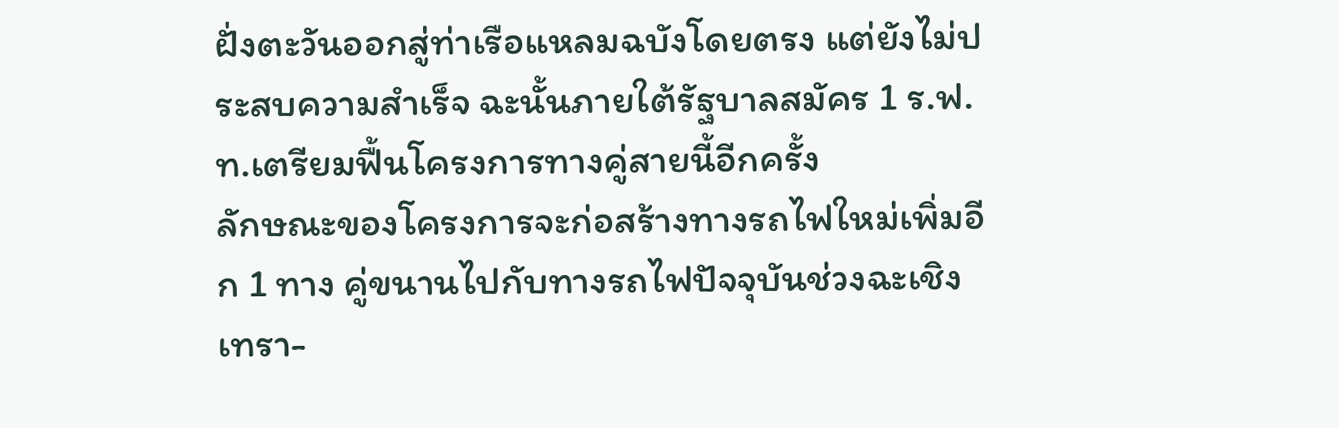ฝั่งตะวันออกสู่ท่าเรือแหลมฉบังโดยตรง แต่ยังไม่ประสบความสำเร็จ ฉะนั้นภายใต้รัฐบาลสมัคร 1 ร.ฟ.ท.เตรียมฟื้นโครงการทางคู่สายนี้อีกครั้ง
ลักษณะของโครงการจะก่อสร้างทางรถไฟใหม่เพิ่มอีก 1 ทาง คู่ขนานไปกับทางรถไฟปัจจุบันช่วงฉะเชิงเทรา-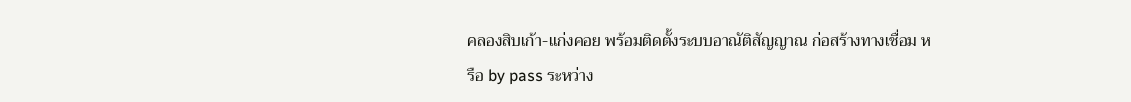คลองสิบเก้า-แก่งคอย พร้อมติดตั้งระบบอาณัติสัญญาณ ก่อสร้างทางเชื่อม หรือ by pass ระหว่าง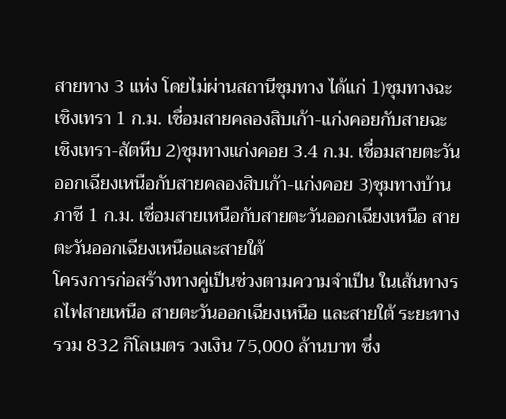สายทาง 3 แห่ง โดยไม่ผ่านสถานีชุมทาง ได้แก่ 1)ชุมทางฉะเชิงเทรา 1 ก.ม. เชื่อมสายคลองสิบเก้า-แก่งคอยกับสายฉะเชิงเทรา-สัตหีบ 2)ชุมทางแก่งคอย 3.4 ก.ม. เชื่อมสายตะวันออกเฉียงเหนือกับสายคลองสิบเก้า-แก่งคอย 3)ชุมทางบ้านภาชี 1 ก.ม. เชื่อมสายเหนือกับสายตะวันออกเฉียงเหนือ สายตะวันออกเฉียงเหนือและสายใต้
โครงการก่อสร้างทางคู่เป็นช่วงตามความจำเป็น ในเส้นทางรถไฟสายเหนือ สายตะวันออกเฉียงเหนือ และสายใต้ ระยะทางรวม 832 กิโลเมตร วงเงิน 75,000 ล้านบาท ซึ่ง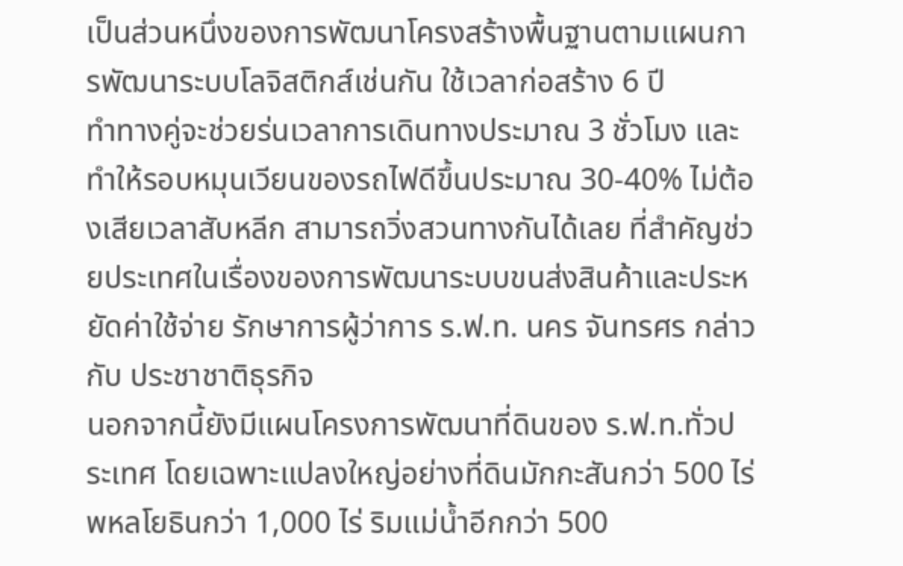เป็นส่วนหนึ่งของการพัฒนาโครงสร้างพื้นฐานตามแผนการพัฒนาระบบโลจิสติกส์เช่นกัน ใช้เวลาก่อสร้าง 6 ปี
ทำทางคู่จะช่วยร่นเวลาการเดินทางประมาณ 3 ชั่วโมง และทำให้รอบหมุนเวียนของรถไฟดีขึ้นประมาณ 30-40% ไม่ต้องเสียเวลาสับหลีก สามารถวิ่งสวนทางกันได้เลย ที่สำคัญช่วยประเทศในเรื่องของการพัฒนาระบบขนส่งสินค้าและประหยัดค่าใช้จ่าย รักษาการผู้ว่าการ ร.ฟ.ท. นคร จันทรศร กล่าวกับ ประชาชาติธุรกิจ
นอกจากนี้ยังมีแผนโครงการพัฒนาที่ดินของ ร.ฟ.ท.ทั่วประเทศ โดยเฉพาะแปลงใหญ่อย่างที่ดินมักกะสันกว่า 500 ไร่ พหลโยธินกว่า 1,000 ไร่ ริมแม่น้ำอีกกว่า 500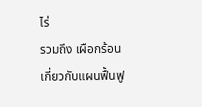ไร่
รวมถึง เผือกร้อน เกี่ยวกับแผนฟื้นฟู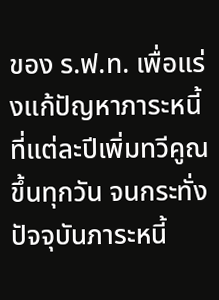ของ ร.ฟ.ท. เพื่อแร่งแก้ปัญหาภาระหนี้ที่แต่ละปีเพิ่มทวีคูณขึ้นทุกวัน จนกระทั่งปัจจุบันภาระหนี้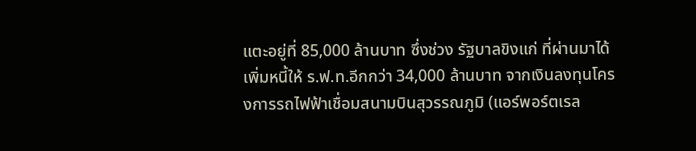แตะอยู่ที่ 85,000 ล้านบาท ซึ่งช่วง รัฐบาลขิงแก่ ที่ผ่านมาได้เพิ่มหนี้ให้ ร.ฟ.ท.อีกกว่า 34,000 ล้านบาท จากเงินลงทุนโครงการรถไฟฟ้าเชื่อมสนามบินสุวรรณภูมิ (แอร์พอร์ตเรล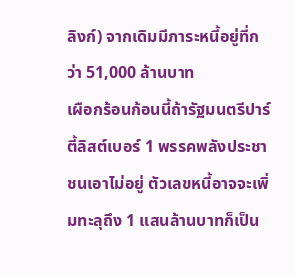ลิงก์) จากเดิมมีภาระหนี้อยู่ที่กว่า 51,000 ล้านบาท
เผือกร้อนก้อนนี้ถ้ารัฐมนตรีปาร์ตี้ลิสต์เบอร์ 1 พรรคพลังประชาชนเอาไม่อยู่ ตัวเลขหนี้อาจจะเพิ่มทะลุถึง 1 แสนล้านบาทก็เป็น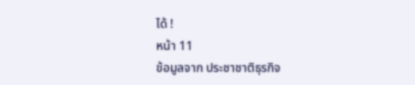ได้ !
หน้า 11
ข้อมูลจาก ประชาชาติธุรกิจ